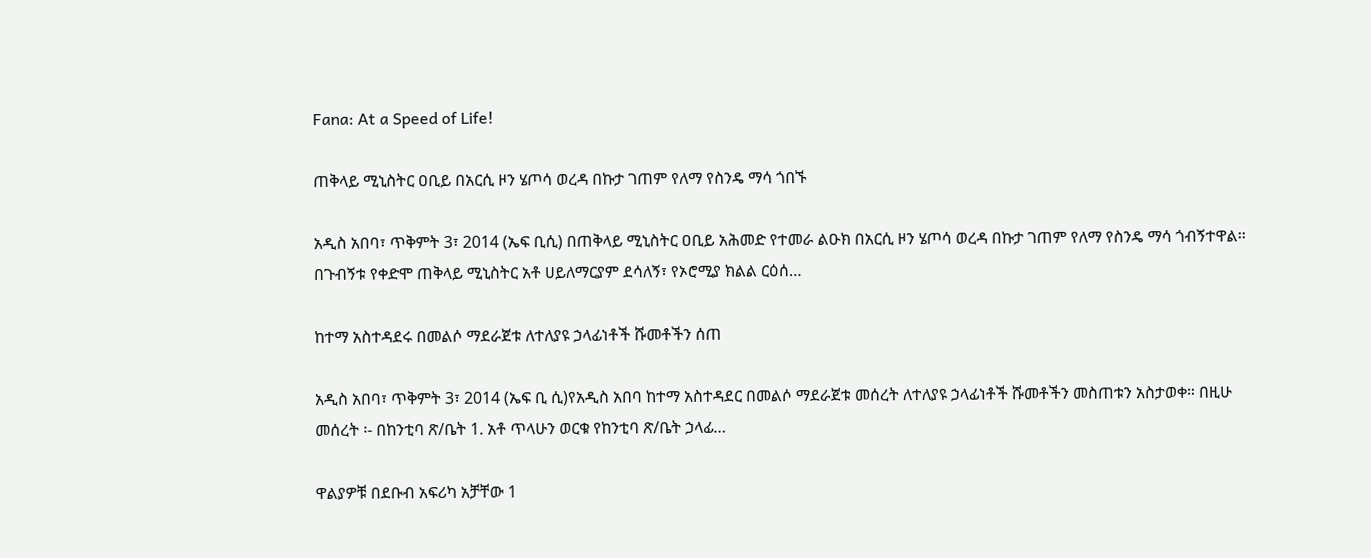Fana: At a Speed of Life!

ጠቅላይ ሚኒስትር ዐቢይ በአርሲ ዞን ሄጦሳ ወረዳ በኩታ ገጠም የለማ የስንዴ ማሳ ጎበኙ

አዲስ አበባ፣ ጥቅምት 3፣ 2014 (ኤፍ ቢሲ) በጠቅላይ ሚኒስትር ዐቢይ አሕመድ የተመራ ልዑክ በአርሲ ዞን ሄጦሳ ወረዳ በኩታ ገጠም የለማ የስንዴ ማሳ ጎብኝተዋል፡፡ በጉብኝቱ የቀድሞ ጠቅላይ ሚኒስትር አቶ ሀይለማርያም ደሳለኝ፣ የኦሮሚያ ክልል ርዕሰ…

ከተማ አስተዳደሩ በመልሶ ማደራጀቱ ለተለያዩ ኃላፊነቶች ሹመቶችን ሰጠ

አዲስ አበባ፣ ጥቅምት 3፣ 2014 (ኤፍ ቢ ሲ)የአዲስ አበባ ከተማ አስተዳደር በመልሶ ማደራጀቱ መሰረት ለተለያዩ ኃላፊነቶች ሹመቶችን መስጠቱን አስታወቀ። በዚሁ መሰረት ፡- በከንቲባ ጽ/ቤት 1. አቶ ጥላሁን ወርቁ የከንቲባ ጽ/ቤት ኃላፊ…

ዋልያዎቹ በደቡብ አፍሪካ አቻቸው 1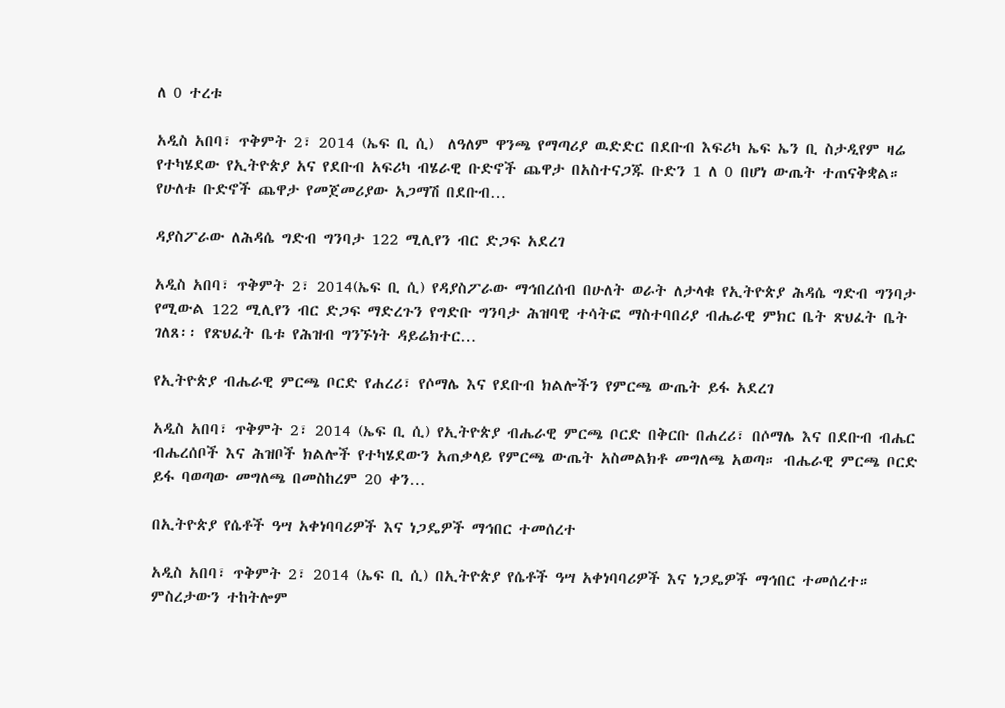ለ 0 ተረቱ

አዲስ አበባ፣ ጥቅምት 2፣ 2014 (ኤፍ ቢ ሲ)  ለዓለም ዋንጫ የማጣሪያ ዉድድር በደቡብ እፍሪካ ኤፍ ኤን ቢ ስታዲየም ዛሬ የተካሄደው የኢትዮጵያ አና የደቡብ አፍሪካ ብሄራዊ ቡድኖች ጨዋታ በአስተናጋጁ ቡድን 1 ለ 0 በሆነ ውጤት ተጠናቅቋል። የሁለቱ ቡድኖች ጨዋታ የመጀመሪያው አጋማሽ በደቡብ…

ዳያስፖራው ለሕዳሴ ግድብ ግንባታ 122 ሚሊየን ብር ድጋፍ አደረገ

አዲስ አበባ፣ ጥቅምት 2፣ 2014(ኤፍ ቢ ሲ) የዳያስፖራው ማኅበረሰብ በሁለት ወራት ለታላቁ የኢትዮጵያ ሕዳሴ ግድብ ግንባታ የሚውል 122 ሚሊየን ብር ድጋፍ ማድረጉን የግድቡ ግንባታ ሕዝባዊ ተሳትፎ ማስተባበሪያ ብሔራዊ ምክር ቤት ጽህፈት ቤት ገለጸ፡፡ የጽህፈት ቤቱ የሕዝብ ግንኙነት ዳይሬክተር…

የኢትዮጵያ ብሔራዊ ምርጫ ቦርድ የሐረሪ፣ የሶማሌ እና የደቡብ ክልሎችን የምርጫ ውጤት ይፋ አደረገ

አዲስ አበባ፣ ጥቅምት 2፣ 2014 (ኤፍ ቢ ሲ) የኢትዮጵያ ብሔራዊ ምርጫ ቦርድ በቅርቡ በሐረሪ፣ በሶማሌ እና በደቡብ ብሔር ብሔረሰቦች እና ሕዝቦች ክልሎች የተካሄደውን አጠቃላይ የምርጫ ውጤት አስመልክቶ መግለጫ አወጣ። ብሔራዊ ምርጫ ቦርድ ይፋ ባወጣው መግለጫ በመስከረም 20 ቀን…

በኢትዮጵያ የሴቶች ዓሣ አቀነባባሪዎች እና ነጋዴዎች ማኅበር ተመሰረተ

አዲስ አበባ፣ ጥቅምት 2፣ 2014 (ኤፍ ቢ ሲ) በኢትዮጵያ የሴቶች ዓሣ አቀነባባሪዎች እና ነጋዴዎች ማኅበር ተመሰረተ። ምስረታውን ተከትሎም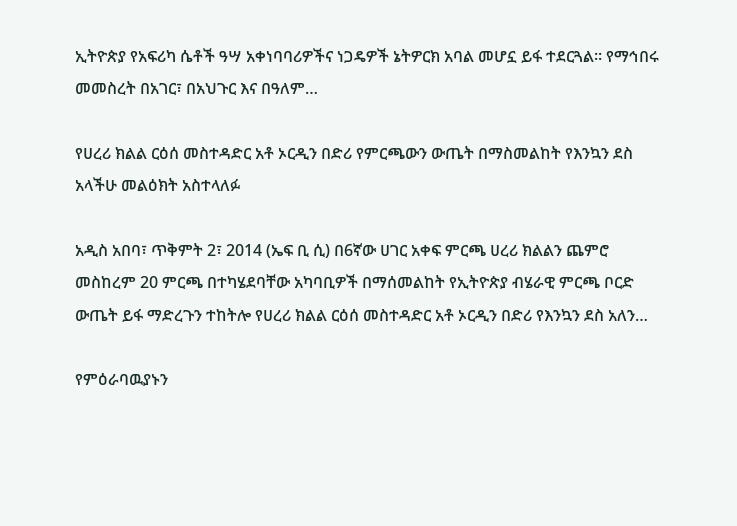ኢትዮጵያ የአፍሪካ ሴቶች ዓሣ አቀነባባሪዎችና ነጋዴዎች ኔትዎርክ አባል መሆኗ ይፋ ተደርጓል። የማኅበሩ መመስረት በአገር፣ በአህጉር እና በዓለም…

የሀረሪ ክልል ርዕሰ መስተዳድር አቶ ኦርዲን በድሪ የምርጫውን ውጤት በማስመልከት የእንኳን ደስ አላችሁ መልዕክት አስተላለፉ

አዲስ አበባ፣ ጥቅምት 2፣ 2014 (ኤፍ ቢ ሲ) በ6ኛው ሀገር አቀፍ ምርጫ ሀረሪ ክልልን ጨምሮ መስከረም 20 ምርጫ በተካሄደባቸው አካባቢዎች በማሰመልከት የኢትዮጵያ ብሄራዊ ምርጫ ቦርድ ውጤት ይፋ ማድረጉን ተከትሎ የሀረሪ ክልል ርዕሰ መስተዳድር አቶ ኦርዲን በድሪ የእንኳን ደስ አለን…

የምዕራባዉያኑን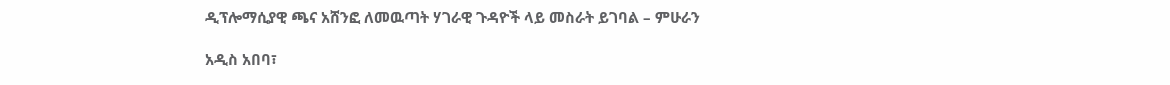ዲፕሎማሲያዊ ጫና አሸንፎ ለመዉጣት ሃገራዊ ጉዳዮች ላይ መስራት ይገባል – ምሁራን

አዲስ አበባ፣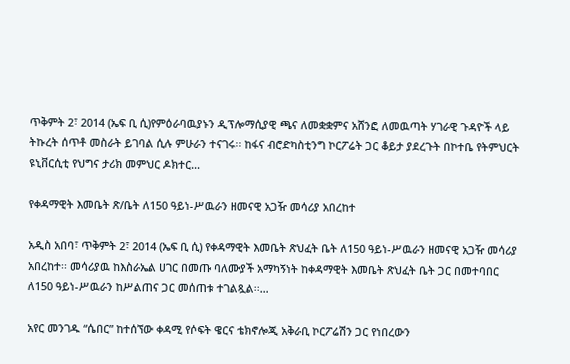ጥቅምት 2፣ 2014 (ኤፍ ቢ ሲ)የምዕራባዉያኑን ዲፕሎማሲያዊ ጫና ለመቋቋምና አሸንፎ ለመዉጣት ሃገራዊ ጉዳዮች ላይ ትኩረት ሰጥቶ መስራት ይገባል ሲሉ ምሁራን ተናገሩ፡፡ ከፋና ብሮድካስቲንግ ኮርፖሬት ጋር ቆይታ ያደረጉት በኮተቤ የትምህርት ዩኒቨርሲቲ የህግና ታሪክ መምህር ዶክተር…

የቀዳማዊት እመቤት ጽ/ቤት ለ150 ዓይነ-ሥዉራን ዘመናዊ አጋዥ መሳሪያ አበረከተ

አዲስ አበባ፣ ጥቅምት 2፣ 2014 (ኤፍ ቢ ሲ) የቀዳማዊት እመቤት ጽህፈት ቤት ለ150 ዓይነ-ሥዉራን ዘመናዊ አጋዥ መሳሪያ አበረከተ፡፡ መሳሪያዉ ከእስራኤል ሀገር በመጡ ባለሙያች አማካኝነት ከቀዳማዊት እመቤት ጽህፈት ቤት ጋር በመተባበር ለ150 ዓይነ-ሥዉራን ከሥልጠና ጋር መሰጠቱ ተገልጿል፡፡…

አየር መንገዱ “ሴበር” ከተሰኘው ቀዳሚ የሶፍት ዌርና ቴክኖሎጂ አቅራቢ ኮርፖሬሽን ጋር የነበረውን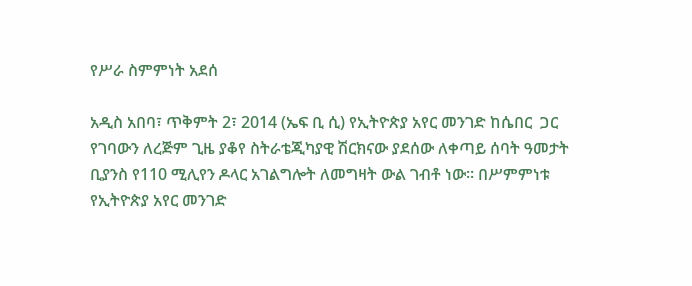የሥራ ስምምነት አደሰ

አዲስ አበባ፣ ጥቅምት 2፣ 2014 (ኤፍ ቢ ሲ) የኢትዮጵያ አየር መንገድ ከሴበር  ጋር የገባውን ለረጅም ጊዜ ያቆየ ስትራቴጂካያዊ ሽርክናው ያደሰው ለቀጣይ ሰባት ዓመታት ቢያንስ የ110 ሚሊየን ዶላር አገልግሎት ለመግዛት ውል ገብቶ ነው፡፡ በሥምምነቱ የኢትዮጵያ አየር መንገድ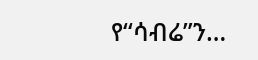የ‘‘ሳብሬ”ን…